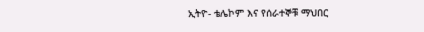ኢትዮ- ቴሌኮም እና የሰራተኞቹ ማህበር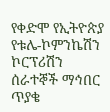የቀድሞ የኢትዮጵያ የቱሌ-ኮምንኬሽን ኮርፕሪሽን ሰራተኞች ማኅበር ጥያቄ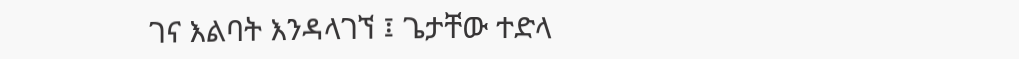ገና እልባት እንዳላገኘ ፤ ጌታቸው ተድላ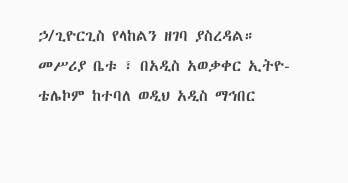ኃ/ጊዮርጊስ የላከልን ዘገባ ያስረዳል። መሥሪያ ቤቱ ፣ በአዲስ አወቃቀር ኢትዮ- ቴሌኮም ከተባለ ወዲህ አዲስ ማኅበር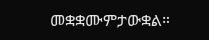መቋቋሙምታውቋል።